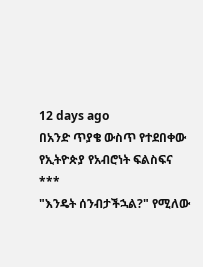12 days ago
በአንድ ጥያቄ ውስጥ የተደበቀው የኢትዮጵያ የአብሮነት ፍልስፍና
***
"እንዴት ሰንብታችኋል?" የሚለው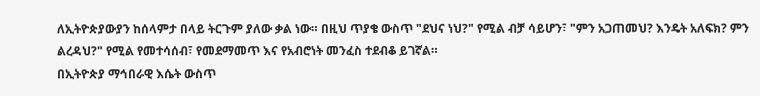ለኢትዮጵያውያን ከሰላምታ በላይ ትርጉም ያለው ቃል ነው። በዚህ ጥያቄ ውስጥ "ደህና ነህ?" የሚል ብቻ ሳይሆን፣ "ምን አጋጠመህ? እንዴት አለፍክ? ምን ልረዳህ?" የሚል የመተሳሰብ፣ የመደማመጥ እና የአብሮነት መንፈስ ተደብቆ ይገኛል።
በኢትዮጵያ ማኅበራዊ እሴት ውስጥ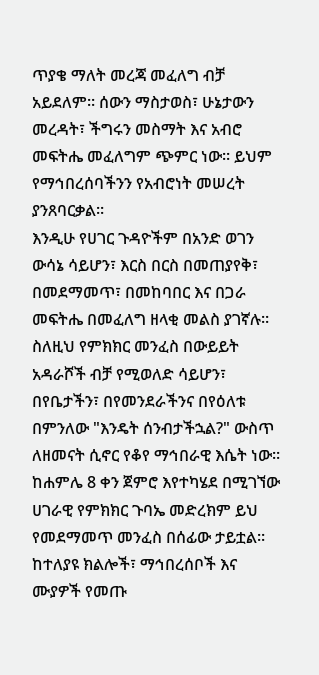ጥያቄ ማለት መረጃ መፈለግ ብቻ አይደለም። ሰውን ማስታወስ፣ ሁኔታውን መረዳት፣ ችግሩን መስማት እና አብሮ መፍትሔ መፈለግም ጭምር ነው። ይህም የማኅበረሰባችንን የአብሮነት መሠረት ያንጸባርቃል።
እንዲሁ የሀገር ጉዳዮችም በአንድ ወገን ውሳኔ ሳይሆን፣ እርስ በርስ በመጠያየቅ፣ በመደማመጥ፣ በመከባበር እና በጋራ መፍትሔ በመፈለግ ዘላቂ መልስ ያገኛሉ። ስለዚህ የምክክር መንፈስ በውይይት አዳራሾች ብቻ የሚወለድ ሳይሆን፣ በየቤታችን፣ በየመንደራችንና በየዕለቱ በምንለው "እንዴት ሰንብታችኋል?" ውስጥ ለዘመናት ሲኖር የቆየ ማኅበራዊ እሴት ነው።
ከሐምሌ 8 ቀን ጀምሮ እየተካሄደ በሚገኘው ሀገራዊ የምክክር ጉባኤ መድረክም ይህ የመደማመጥ መንፈስ በሰፊው ታይቷል። ከተለያዩ ክልሎች፣ ማኅበረሰቦች እና ሙያዎች የመጡ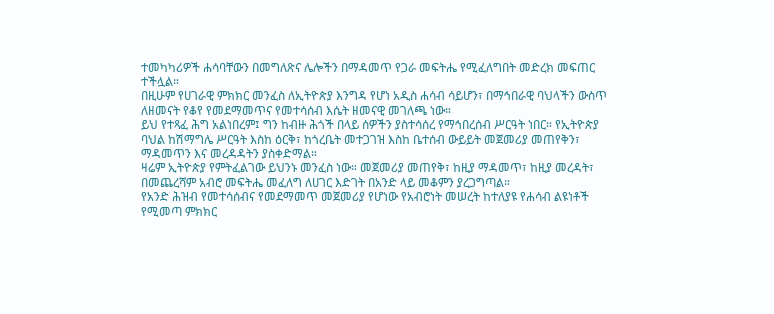ተመካካሪዎች ሐሳባቸውን በመግለጽና ሌሎችን በማዳመጥ የጋራ መፍትሔ የሚፈለግበት መድረክ መፍጠር ተችሏል።
በዚሁም የሀገራዊ ምክክር መንፈስ ለኢትዮጵያ እንግዳ የሆነ አዲስ ሐሳብ ሳይሆን፣ በማኅበራዊ ባህላችን ውስጥ ለዘመናት የቆየ የመደማመጥና የመተሳሰብ እሴት ዘመናዊ መገለጫ ነው።
ይህ የተጻፈ ሕግ አልነበረም፤ ግን ከብዙ ሕጎች በላይ ሰዎችን ያስተሳሰረ የማኅበረሰብ ሥርዓት ነበር። የኢትዮጵያ ባህል ከሽማግሌ ሥርዓት እስከ ዕርቅ፣ ከጎረቤት መተጋገዝ እስከ ቤተሰብ ውይይት መጀመሪያ መጠየቅን፣ ማዳመጥን እና መረዳዳትን ያስቀድማል።
ዛሬም ኢትዮጵያ የምትፈልገው ይህንኑ መንፈስ ነው። መጀመሪያ መጠየቅ፣ ከዚያ ማዳመጥ፣ ከዚያ መረዳት፣ በመጨረሻም አብሮ መፍትሔ መፈለግ ለሀገር እድገት በአንድ ላይ መቆምን ያረጋግጣል።
የአንድ ሕዝብ የመተሳሰብና የመደማመጥ መጀመሪያ የሆነው የአብሮነት መሠረት ከተለያዩ የሐሳብ ልዩነቶች የሚመጣ ምክክር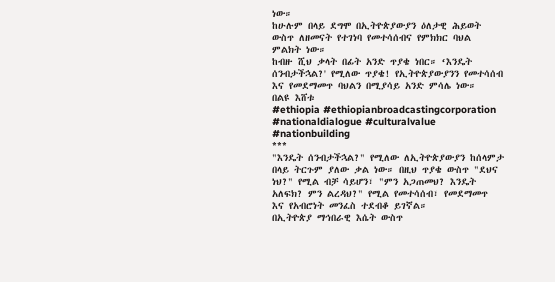ነው።
ከሁሉም በላይ ደግሞ በኢትዮጵያውያን ዕለታዊ ሕይወት ውስጥ ለዘመናት የተገነባ የመተሳሰብና የምክክር ባህል ምልክት ነው።
ከብዙ ሺህ ቃላት በፊት አንድ ጥያቄ ነበር። ‘እንዴት ሰንብታችኋል?' የሚለው ጥያቄ! የኢትዮጵያውያንን የመተሳሰብ እና የመደማመጥ ባህልን በሚያሳይ አንድ ምሳሌ ነው።
በልዩ እሸቱ
#ethiopia #ethiopianbroadcastingcorporation #nationaldialogue #culturalvalue #nationbuilding
***
"እንዴት ሰንብታችኋል?" የሚለው ለኢትዮጵያውያን ከሰላምታ በላይ ትርጉም ያለው ቃል ነው። በዚህ ጥያቄ ውስጥ "ደህና ነህ?" የሚል ብቻ ሳይሆን፣ "ምን አጋጠመህ? እንዴት አለፍክ? ምን ልረዳህ?" የሚል የመተሳሰብ፣ የመደማመጥ እና የአብሮነት መንፈስ ተደብቆ ይገኛል።
በኢትዮጵያ ማኅበራዊ እሴት ውስጥ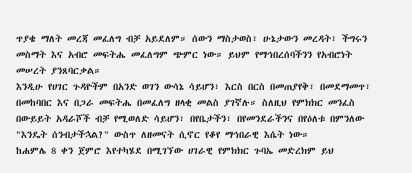ጥያቄ ማለት መረጃ መፈለግ ብቻ አይደለም። ሰውን ማስታወስ፣ ሁኔታውን መረዳት፣ ችግሩን መስማት እና አብሮ መፍትሔ መፈለግም ጭምር ነው። ይህም የማኅበረሰባችንን የአብሮነት መሠረት ያንጸባርቃል።
እንዲሁ የሀገር ጉዳዮችም በአንድ ወገን ውሳኔ ሳይሆን፣ እርስ በርስ በመጠያየቅ፣ በመደማመጥ፣ በመከባበር እና በጋራ መፍትሔ በመፈለግ ዘላቂ መልስ ያገኛሉ። ስለዚህ የምክክር መንፈስ በውይይት አዳራሾች ብቻ የሚወለድ ሳይሆን፣ በየቤታችን፣ በየመንደራችንና በየዕለቱ በምንለው "እንዴት ሰንብታችኋል?" ውስጥ ለዘመናት ሲኖር የቆየ ማኅበራዊ እሴት ነው።
ከሐምሌ 8 ቀን ጀምሮ እየተካሄደ በሚገኘው ሀገራዊ የምክክር ጉባኤ መድረክም ይህ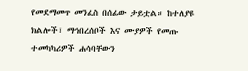የመደማመጥ መንፈስ በሰፊው ታይቷል። ከተለያዩ ክልሎች፣ ማኅበረሰቦች እና ሙያዎች የመጡ ተመካካሪዎች ሐሳባቸውን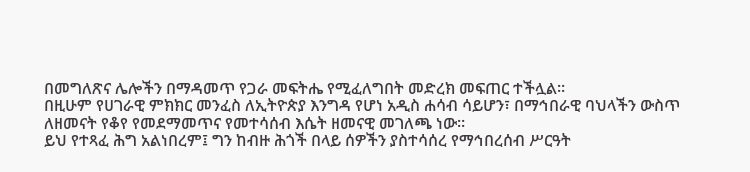በመግለጽና ሌሎችን በማዳመጥ የጋራ መፍትሔ የሚፈለግበት መድረክ መፍጠር ተችሏል።
በዚሁም የሀገራዊ ምክክር መንፈስ ለኢትዮጵያ እንግዳ የሆነ አዲስ ሐሳብ ሳይሆን፣ በማኅበራዊ ባህላችን ውስጥ ለዘመናት የቆየ የመደማመጥና የመተሳሰብ እሴት ዘመናዊ መገለጫ ነው።
ይህ የተጻፈ ሕግ አልነበረም፤ ግን ከብዙ ሕጎች በላይ ሰዎችን ያስተሳሰረ የማኅበረሰብ ሥርዓት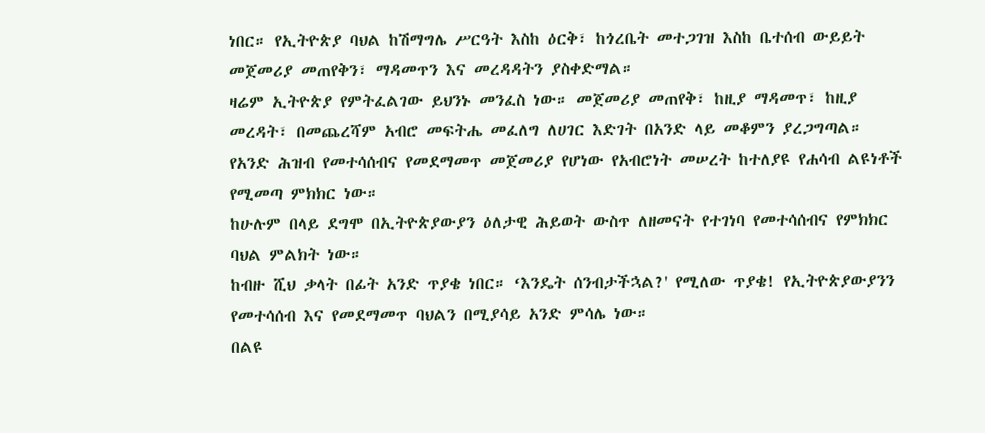ነበር። የኢትዮጵያ ባህል ከሽማግሌ ሥርዓት እስከ ዕርቅ፣ ከጎረቤት መተጋገዝ እስከ ቤተሰብ ውይይት መጀመሪያ መጠየቅን፣ ማዳመጥን እና መረዳዳትን ያስቀድማል።
ዛሬም ኢትዮጵያ የምትፈልገው ይህንኑ መንፈስ ነው። መጀመሪያ መጠየቅ፣ ከዚያ ማዳመጥ፣ ከዚያ መረዳት፣ በመጨረሻም አብሮ መፍትሔ መፈለግ ለሀገር እድገት በአንድ ላይ መቆምን ያረጋግጣል።
የአንድ ሕዝብ የመተሳሰብና የመደማመጥ መጀመሪያ የሆነው የአብሮነት መሠረት ከተለያዩ የሐሳብ ልዩነቶች የሚመጣ ምክክር ነው።
ከሁሉም በላይ ደግሞ በኢትዮጵያውያን ዕለታዊ ሕይወት ውስጥ ለዘመናት የተገነባ የመተሳሰብና የምክክር ባህል ምልክት ነው።
ከብዙ ሺህ ቃላት በፊት አንድ ጥያቄ ነበር። ‘እንዴት ሰንብታችኋል?' የሚለው ጥያቄ! የኢትዮጵያውያንን የመተሳሰብ እና የመደማመጥ ባህልን በሚያሳይ አንድ ምሳሌ ነው።
በልዩ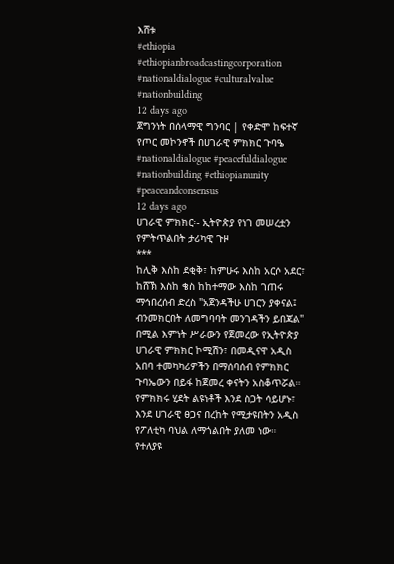እሸቱ
#ethiopia #ethiopianbroadcastingcorporation #nationaldialogue #culturalvalue #nationbuilding
12 days ago
ጀግንነት በሰላማዊ ግንባር | የቀድሞ ከፍተኛ የጦር መኮንኖች በሀገራዊ ምክክር ጉባዔ #nationaldialogue #peacefuldialogue #nationbuilding #ethiopianunity #peaceandconsensus
12 days ago
ሀገራዊ ምክክር፡- ኢትዮጵያ የነገ መሠረቷን የምትጥልበት ታሪካዊ ጉዞ
***
ከሊቅ እስከ ደቂቅ፣ ከምሁሩ እስከ አርሶ አደር፣ ከሸኽ እስከ ቄስ ከከተማው እስከ ገጠሩ ማኅበረሰብ ድረስ "አጀንዳችሁ ሀገርን ያቀናል፤ ብንመክርበት ለመግባባት መንገዳችን ይበጃል" በሚል እምነት ሥራውን የጀመረው የኢትዮጵያ ሀገራዊ ምክክር ኮሚሽን፣ በመዲናዋ አዲስ አበባ ተመካካሪዎችን በማሰባሰብ የምክክር ጉባኤውን በይፋ ከጀመረ ቀናትን አስቆጥሯል።
የምክክሩ ሂደት ልዩነቶች እንደ ስጋት ሳይሆኑ፣ እንደ ሀገራዊ ፀጋና በረከት የሚታዩበትን አዲስ የፖለቲካ ባህል ለማጎልበት ያለመ ነው። የተለያዩ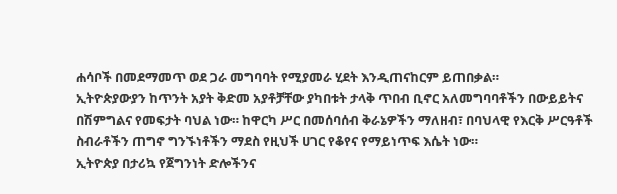ሐሳቦች በመደማመጥ ወደ ጋራ መግባባት የሚያመራ ሂደት እንዲጠናከርም ይጠበቃል።
ኢትዮጵያውያን ከጥንት አያት ቅድመ አያቶቻቸው ያካበቱት ታላቅ ጥበብ ቢኖር አለመግባባቶችን በውይይትና በሽምግልና የመፍታት ባህል ነው። ከዋርካ ሥር በመሰባሰብ ቅራኔዎችን ማለዘብ፣ በባህላዊ የእርቅ ሥርዓቶች ስብራቶችን ጠግኖ ግንኙነቶችን ማደስ የዚህች ሀገር የቆየና የማይነጥፍ እሴት ነው።
ኢትዮጵያ በታሪኳ የጀግንነት ድሎችንና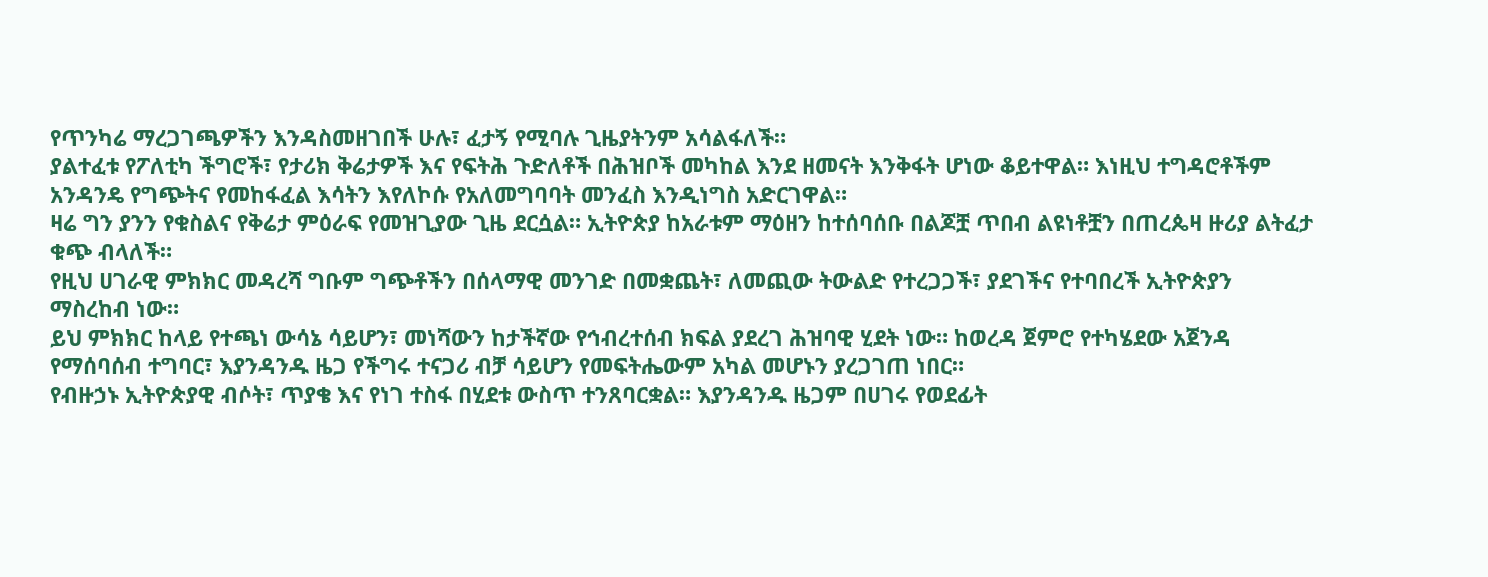የጥንካሬ ማረጋገጫዎችን እንዳስመዘገበች ሁሉ፣ ፈታኝ የሚባሉ ጊዜያትንም አሳልፋለች።
ያልተፈቱ የፖለቲካ ችግሮች፣ የታሪክ ቅሬታዎች እና የፍትሕ ጉድለቶች በሕዝቦች መካከል እንደ ዘመናት እንቅፋት ሆነው ቆይተዋል። እነዚህ ተግዳሮቶችም አንዳንዴ የግጭትና የመከፋፈል እሳትን እየለኮሱ የአለመግባባት መንፈስ እንዲነግስ አድርገዋል።
ዛሬ ግን ያንን የቁስልና የቅሬታ ምዕራፍ የመዝጊያው ጊዜ ደርሷል። ኢትዮጵያ ከአራቱም ማዕዘን ከተሰባሰቡ በልጆቿ ጥበብ ልዩነቶቿን በጠረጴዛ ዙሪያ ልትፈታ ቁጭ ብላለች።
የዚህ ሀገራዊ ምክክር መዳረሻ ግቡም ግጭቶችን በሰላማዊ መንገድ በመቋጨት፣ ለመጪው ትውልድ የተረጋጋች፣ ያደገችና የተባበረች ኢትዮጵያን ማስረከብ ነው።
ይህ ምክክር ከላይ የተጫነ ውሳኔ ሳይሆን፣ መነሻውን ከታችኛው የኅብረተሰብ ክፍል ያደረገ ሕዝባዊ ሂደት ነው። ከወረዳ ጀምሮ የተካሄደው አጀንዳ የማሰባሰብ ተግባር፣ እያንዳንዱ ዜጋ የችግሩ ተናጋሪ ብቻ ሳይሆን የመፍትሔውም አካል መሆኑን ያረጋገጠ ነበር።
የብዙኃኑ ኢትዮጵያዊ ብሶት፣ ጥያቄ እና የነገ ተስፋ በሂደቱ ውስጥ ተንጸባርቋል። እያንዳንዱ ዜጋም በሀገሩ የወደፊት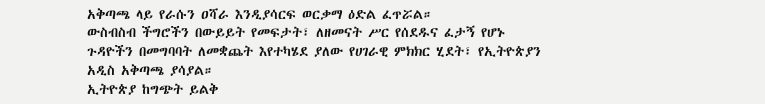አቅጣጫ ላይ የራሱን ዐሻራ እንዲያሳርፍ ወርቃማ ዕድል ፈጥሯል።
ውስብስብ ችግሮችን በውይይት የመፍታት፣ ለዘመናት ሥር የሰደዱና ፈታኝ የሆኑ ጉዳዮችን በመግባባት ለመቋጨት እየተካሄደ ያለው የሀገራዊ ምክክር ሂደት፣ የኢትዮጵያን አዲስ አቅጣጫ ያሳያል።
ኢትዮጵያ ከግጭት ይልቅ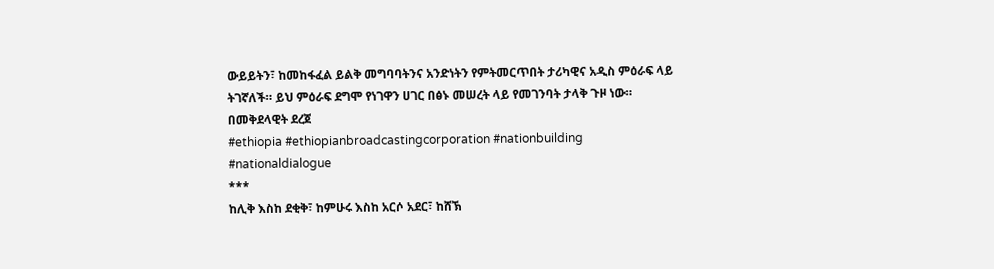ውይይትን፣ ከመከፋፈል ይልቅ መግባባትንና አንድነትን የምትመርጥበት ታሪካዊና አዲስ ምዕራፍ ላይ ትገኛለች። ይህ ምዕራፍ ደግሞ የነገዋን ሀገር በፅኑ መሠረት ላይ የመገንባት ታላቅ ጉዞ ነው።
በመቅደላዊት ደረጀ
#ethiopia #ethiopianbroadcastingcorporation #nationbuilding #nationaldialogue
***
ከሊቅ እስከ ደቂቅ፣ ከምሁሩ እስከ አርሶ አደር፣ ከሸኽ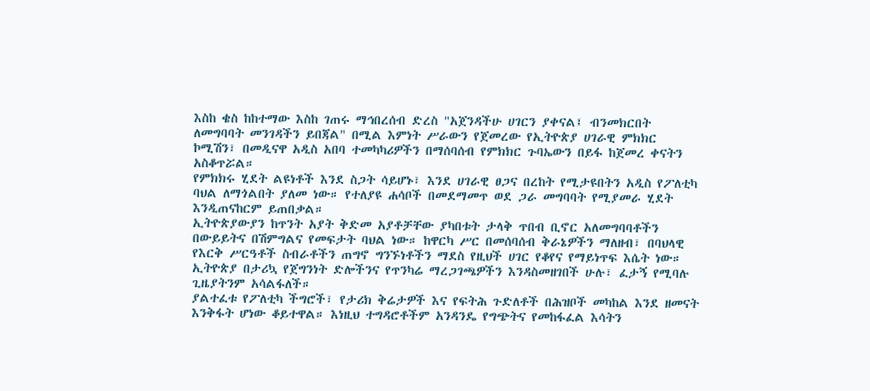እስከ ቄስ ከከተማው እስከ ገጠሩ ማኅበረሰብ ድረስ "አጀንዳችሁ ሀገርን ያቀናል፤ ብንመክርበት ለመግባባት መንገዳችን ይበጃል" በሚል እምነት ሥራውን የጀመረው የኢትዮጵያ ሀገራዊ ምክክር ኮሚሽን፣ በመዲናዋ አዲስ አበባ ተመካካሪዎችን በማሰባሰብ የምክክር ጉባኤውን በይፋ ከጀመረ ቀናትን አስቆጥሯል።
የምክክሩ ሂደት ልዩነቶች እንደ ስጋት ሳይሆኑ፣ እንደ ሀገራዊ ፀጋና በረከት የሚታዩበትን አዲስ የፖለቲካ ባህል ለማጎልበት ያለመ ነው። የተለያዩ ሐሳቦች በመደማመጥ ወደ ጋራ መግባባት የሚያመራ ሂደት እንዲጠናከርም ይጠበቃል።
ኢትዮጵያውያን ከጥንት አያት ቅድመ አያቶቻቸው ያካበቱት ታላቅ ጥበብ ቢኖር አለመግባባቶችን በውይይትና በሽምግልና የመፍታት ባህል ነው። ከዋርካ ሥር በመሰባሰብ ቅራኔዎችን ማለዘብ፣ በባህላዊ የእርቅ ሥርዓቶች ስብራቶችን ጠግኖ ግንኙነቶችን ማደስ የዚህች ሀገር የቆየና የማይነጥፍ እሴት ነው።
ኢትዮጵያ በታሪኳ የጀግንነት ድሎችንና የጥንካሬ ማረጋገጫዎችን እንዳስመዘገበች ሁሉ፣ ፈታኝ የሚባሉ ጊዜያትንም አሳልፋለች።
ያልተፈቱ የፖለቲካ ችግሮች፣ የታሪክ ቅሬታዎች እና የፍትሕ ጉድለቶች በሕዝቦች መካከል እንደ ዘመናት እንቅፋት ሆነው ቆይተዋል። እነዚህ ተግዳሮቶችም አንዳንዴ የግጭትና የመከፋፈል እሳትን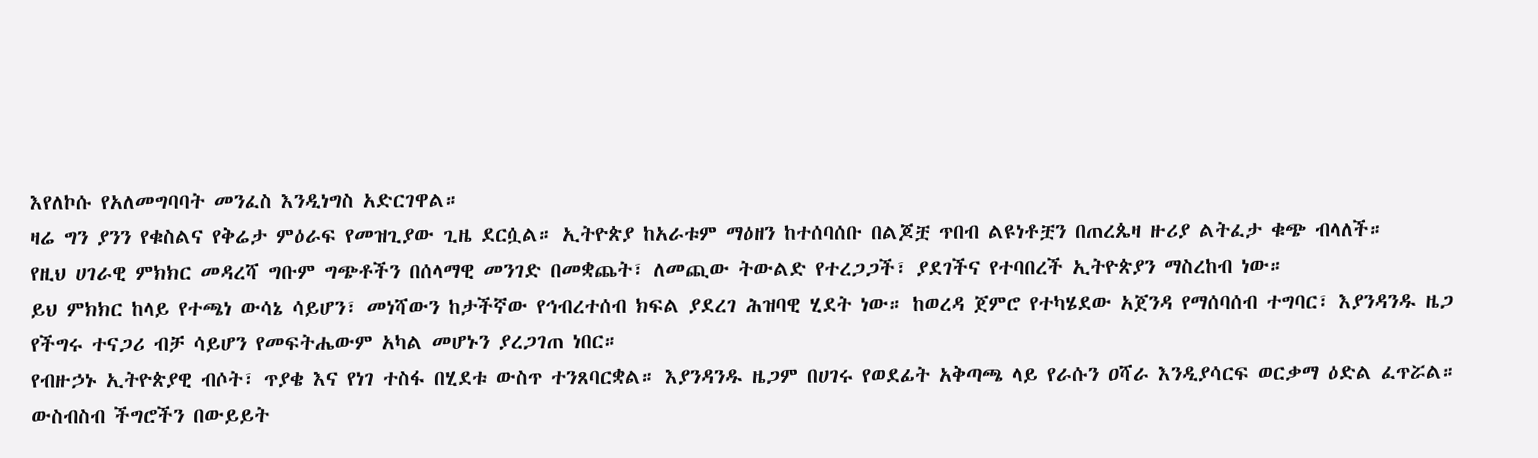እየለኮሱ የአለመግባባት መንፈስ እንዲነግስ አድርገዋል።
ዛሬ ግን ያንን የቁስልና የቅሬታ ምዕራፍ የመዝጊያው ጊዜ ደርሷል። ኢትዮጵያ ከአራቱም ማዕዘን ከተሰባሰቡ በልጆቿ ጥበብ ልዩነቶቿን በጠረጴዛ ዙሪያ ልትፈታ ቁጭ ብላለች።
የዚህ ሀገራዊ ምክክር መዳረሻ ግቡም ግጭቶችን በሰላማዊ መንገድ በመቋጨት፣ ለመጪው ትውልድ የተረጋጋች፣ ያደገችና የተባበረች ኢትዮጵያን ማስረከብ ነው።
ይህ ምክክር ከላይ የተጫነ ውሳኔ ሳይሆን፣ መነሻውን ከታችኛው የኅብረተሰብ ክፍል ያደረገ ሕዝባዊ ሂደት ነው። ከወረዳ ጀምሮ የተካሄደው አጀንዳ የማሰባሰብ ተግባር፣ እያንዳንዱ ዜጋ የችግሩ ተናጋሪ ብቻ ሳይሆን የመፍትሔውም አካል መሆኑን ያረጋገጠ ነበር።
የብዙኃኑ ኢትዮጵያዊ ብሶት፣ ጥያቄ እና የነገ ተስፋ በሂደቱ ውስጥ ተንጸባርቋል። እያንዳንዱ ዜጋም በሀገሩ የወደፊት አቅጣጫ ላይ የራሱን ዐሻራ እንዲያሳርፍ ወርቃማ ዕድል ፈጥሯል።
ውስብስብ ችግሮችን በውይይት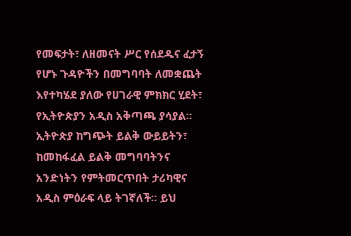የመፍታት፣ ለዘመናት ሥር የሰደዱና ፈታኝ የሆኑ ጉዳዮችን በመግባባት ለመቋጨት እየተካሄደ ያለው የሀገራዊ ምክክር ሂደት፣ የኢትዮጵያን አዲስ አቅጣጫ ያሳያል።
ኢትዮጵያ ከግጭት ይልቅ ውይይትን፣ ከመከፋፈል ይልቅ መግባባትንና አንድነትን የምትመርጥበት ታሪካዊና አዲስ ምዕራፍ ላይ ትገኛለች። ይህ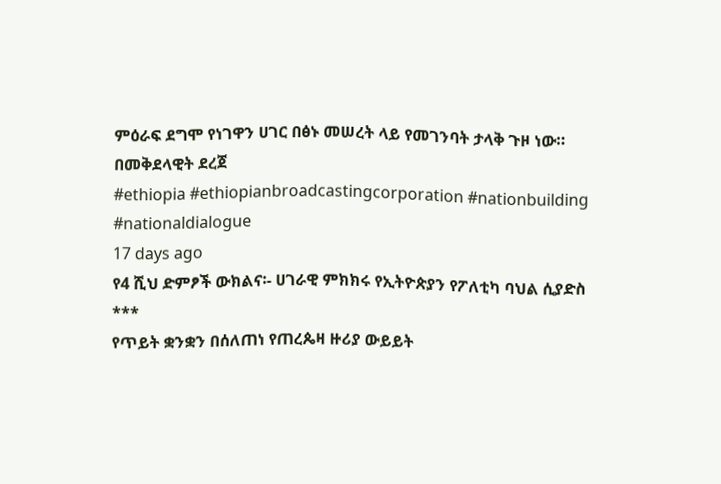ምዕራፍ ደግሞ የነገዋን ሀገር በፅኑ መሠረት ላይ የመገንባት ታላቅ ጉዞ ነው።
በመቅደላዊት ደረጀ
#ethiopia #ethiopianbroadcastingcorporation #nationbuilding #nationaldialogue
17 days ago
የ4 ሺህ ድምፆች ውክልና፡- ሀገራዊ ምክክሩ የኢትዮጵያን የፖለቲካ ባህል ሲያድስ
***
የጥይት ቋንቋን በሰለጠነ የጠረጴዛ ዙሪያ ውይይት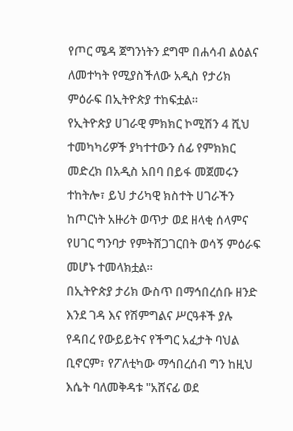የጦር ሜዳ ጀግንነትን ደግሞ በሐሳብ ልዕልና ለመተካት የሚያስችለው አዲስ የታሪክ ምዕራፍ በኢትዮጵያ ተከፍቷል።
የኢትዮጵያ ሀገራዊ ምክክር ኮሚሽን 4 ሺህ ተመካካሪዎች ያካተተውን ሰፊ የምክክር መድረክ በአዲስ አበባ በይፋ መጀመሩን ተከትሎ፣ ይህ ታሪካዊ ክስተት ሀገራችን ከጦርነት አዙሪት ወጥታ ወደ ዘላቂ ሰላምና የሀገር ግንባታ የምትሸጋገርበት ወሳኝ ምዕራፍ መሆኑ ተመላክቷል።
በኢትዮጵያ ታሪክ ውስጥ በማኅበረሰቡ ዘንድ እንደ ገዳ እና የሽምግልና ሥርዓቶች ያሉ የዳበረ የውይይትና የችግር አፈታት ባህል ቢኖርም፣ የፖለቲካው ማኅበረሰብ ግን ከዚህ እሴት ባለመቅዳቱ "አሸናፊ ወደ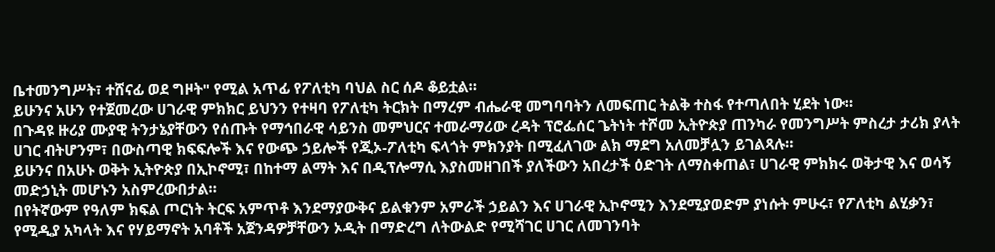ቤተመንግሥት፣ ተሸናፊ ወደ ግዞት" የሚል አጥፊ የፖለቲካ ባህል ስር ሰዶ ቆይቷል።
ይሁንና አሁን የተጀመረው ሀገራዊ ምክክር ይህንን የተዛባ የፖለቲካ ትርክት በማረም ብሔራዊ መግባባትን ለመፍጠር ትልቅ ተስፋ የተጣለበት ሂደት ነው።
በጉዳዩ ዙሪያ ሙያዊ ትንታኔያቸውን የሰጡት የማኅበራዊ ሳይንስ መምህርና ተመራማሪው ረዳት ፕሮፌሰር ጌትነት ተሾመ ኢትዮጵያ ጠንካራ የመንግሥት ምስረታ ታሪክ ያላት ሀገር ብትሆንም፣ በውስጣዊ ክፍፍሎች እና የውጭ ኃይሎች የጂኦ-ፖለቲካ ፍላጎት ምክንያት በሚፈለገው ልክ ማደግ አለመቻሏን ይገልጻሉ።
ይሁንና በአሁኑ ወቅት ኢትዮጵያ በኢኮኖሚ፣ በከተማ ልማት እና በዲፕሎማሲ እያስመዘገበች ያለችውን አበረታች ዕድገት ለማስቀጠል፣ ሀገራዊ ምክክሩ ወቅታዊ እና ወሳኝ መድኃኒት መሆኑን አስምረውበታል።
በየትኛውም የዓለም ክፍል ጦርነት ትርፍ አምጥቶ እንደማያውቅና ይልቁንም አምራች ኃይልን እና ሀገራዊ ኢኮኖሚን እንደሚያወድም ያነሱት ምሁሩ፣ የፖለቲካ ልሂቃን፣ የሚዲያ አካላት እና የሃይማኖት አባቶች አጀንዳዎቻቸውን ኦዲት በማድረግ ለትውልድ የሚሻገር ሀገር ለመገንባት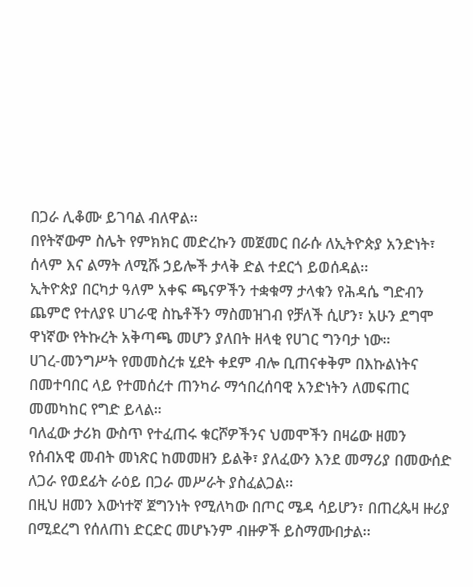በጋራ ሊቆሙ ይገባል ብለዋል፡፡
በየትኛውም ስሌት የምክክር መድረኩን መጀመር በራሱ ለኢትዮጵያ አንድነት፣ ሰላም እና ልማት ለሚሹ ኃይሎች ታላቅ ድል ተደርጎ ይወሰዳል፡፡
ኢትዮጵያ በርካታ ዓለም አቀፍ ጫናዎችን ተቋቁማ ታላቁን የሕዳሴ ግድብን ጨምሮ የተለያዩ ሀገራዊ ስኬቶችን ማስመዝገብ የቻለች ሲሆን፣ አሁን ደግሞ ዋነኛው የትኩረት አቅጣጫ መሆን ያለበት ዘላቂ የሀገር ግንባታ ነው።
ሀገረ-መንግሥት የመመስረቱ ሂደት ቀደም ብሎ ቢጠናቀቅም በእኩልነትና በመተባበር ላይ የተመሰረተ ጠንካራ ማኅበረሰባዊ አንድነትን ለመፍጠር መመካከር የግድ ይላል።
ባለፈው ታሪክ ውስጥ የተፈጠሩ ቁርሾዎችንና ህመሞችን በዛሬው ዘመን የሰብአዊ መብት መነጽር ከመመዘን ይልቅ፣ ያለፈውን እንደ መማሪያ በመውሰድ ለጋራ የወደፊት ራዕይ በጋራ መሥራት ያስፈልጋል፡፡
በዚህ ዘመን እውነተኛ ጀግንነት የሚለካው በጦር ሜዳ ሳይሆን፣ በጠረጴዛ ዙሪያ በሚደረግ የሰለጠነ ድርድር መሆኑንም ብዙዎች ይስማሙበታል፡፡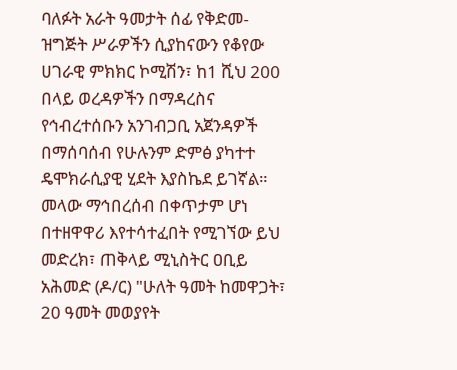ባለፉት አራት ዓመታት ሰፊ የቅድመ-ዝግጅት ሥራዎችን ሲያከናውን የቆየው ሀገራዊ ምክክር ኮሚሽን፣ ከ1 ሺህ 200 በላይ ወረዳዎችን በማዳረስና የኅብረተሰቡን አንገብጋቢ አጀንዳዎች በማሰባሰብ የሁሉንም ድምፅ ያካተተ ዴሞክራሲያዊ ሂደት እያስኬደ ይገኛል።
መላው ማኅበረሰብ በቀጥታም ሆነ በተዘዋዋሪ እየተሳተፈበት የሚገኘው ይህ መድረክ፣ ጠቅላይ ሚኒስትር ዐቢይ አሕመድ (ዶ/ር) "ሁለት ዓመት ከመዋጋት፣ 20 ዓመት መወያየት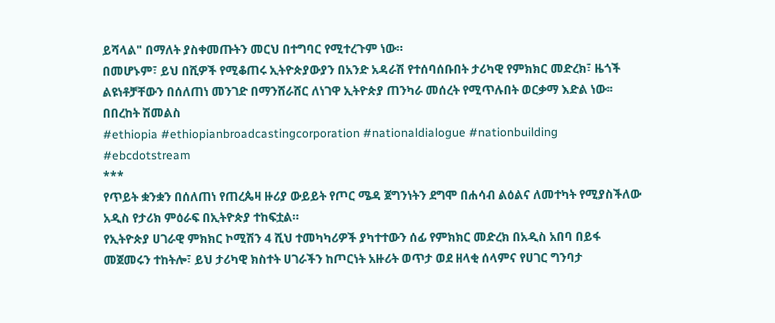ይሻላል" በማለት ያስቀመጡትን መርህ በተግባር የሚተረጉም ነው።
በመሆኑም፣ ይህ በሺዎች የሚቆጠሩ ኢትዮጵያውያን በአንድ አዳራሽ የተሰባሰቡበት ታሪካዊ የምክክር መድረክ፣ ዜጎች ልዩነቶቻቸውን በሰለጠነ መንገድ በማንሸራሸር ለነገዋ ኢትዮጵያ ጠንካራ መሰረት የሚጥሉበት ወርቃማ እድል ነው፡፡
በበረከት ሽመልስ
#ethiopia #ethiopianbroadcastingcorporation #nationaldialogue #nationbuilding #ebcdotstream
***
የጥይት ቋንቋን በሰለጠነ የጠረጴዛ ዙሪያ ውይይት የጦር ሜዳ ጀግንነትን ደግሞ በሐሳብ ልዕልና ለመተካት የሚያስችለው አዲስ የታሪክ ምዕራፍ በኢትዮጵያ ተከፍቷል።
የኢትዮጵያ ሀገራዊ ምክክር ኮሚሽን 4 ሺህ ተመካካሪዎች ያካተተውን ሰፊ የምክክር መድረክ በአዲስ አበባ በይፋ መጀመሩን ተከትሎ፣ ይህ ታሪካዊ ክስተት ሀገራችን ከጦርነት አዙሪት ወጥታ ወደ ዘላቂ ሰላምና የሀገር ግንባታ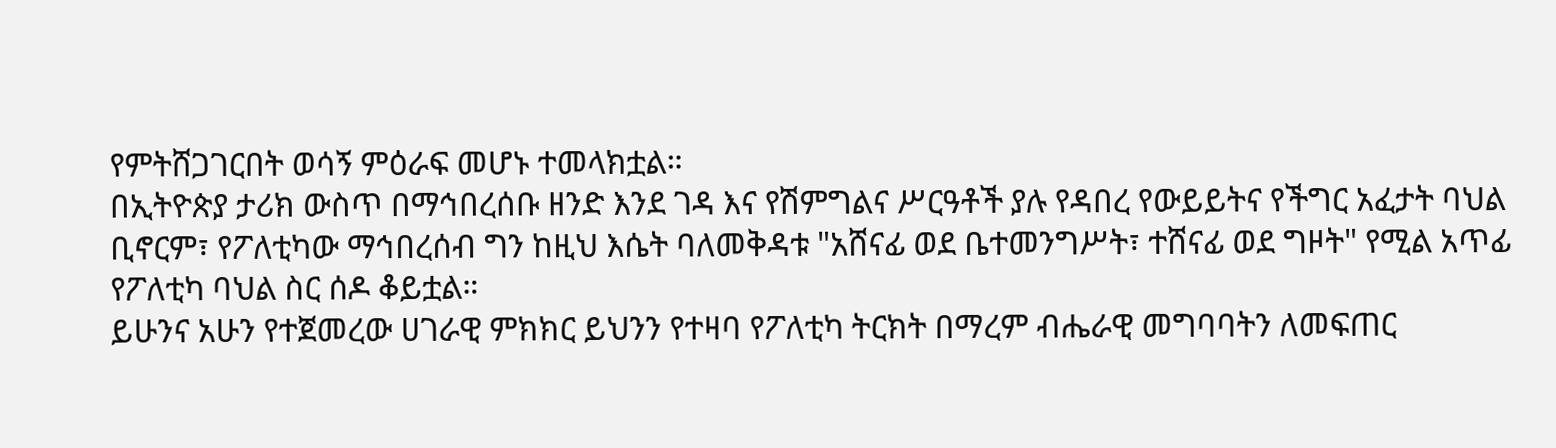የምትሸጋገርበት ወሳኝ ምዕራፍ መሆኑ ተመላክቷል።
በኢትዮጵያ ታሪክ ውስጥ በማኅበረሰቡ ዘንድ እንደ ገዳ እና የሽምግልና ሥርዓቶች ያሉ የዳበረ የውይይትና የችግር አፈታት ባህል ቢኖርም፣ የፖለቲካው ማኅበረሰብ ግን ከዚህ እሴት ባለመቅዳቱ "አሸናፊ ወደ ቤተመንግሥት፣ ተሸናፊ ወደ ግዞት" የሚል አጥፊ የፖለቲካ ባህል ስር ሰዶ ቆይቷል።
ይሁንና አሁን የተጀመረው ሀገራዊ ምክክር ይህንን የተዛባ የፖለቲካ ትርክት በማረም ብሔራዊ መግባባትን ለመፍጠር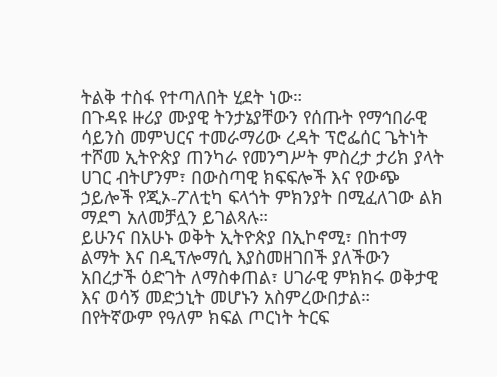ትልቅ ተስፋ የተጣለበት ሂደት ነው።
በጉዳዩ ዙሪያ ሙያዊ ትንታኔያቸውን የሰጡት የማኅበራዊ ሳይንስ መምህርና ተመራማሪው ረዳት ፕሮፌሰር ጌትነት ተሾመ ኢትዮጵያ ጠንካራ የመንግሥት ምስረታ ታሪክ ያላት ሀገር ብትሆንም፣ በውስጣዊ ክፍፍሎች እና የውጭ ኃይሎች የጂኦ-ፖለቲካ ፍላጎት ምክንያት በሚፈለገው ልክ ማደግ አለመቻሏን ይገልጻሉ።
ይሁንና በአሁኑ ወቅት ኢትዮጵያ በኢኮኖሚ፣ በከተማ ልማት እና በዲፕሎማሲ እያስመዘገበች ያለችውን አበረታች ዕድገት ለማስቀጠል፣ ሀገራዊ ምክክሩ ወቅታዊ እና ወሳኝ መድኃኒት መሆኑን አስምረውበታል።
በየትኛውም የዓለም ክፍል ጦርነት ትርፍ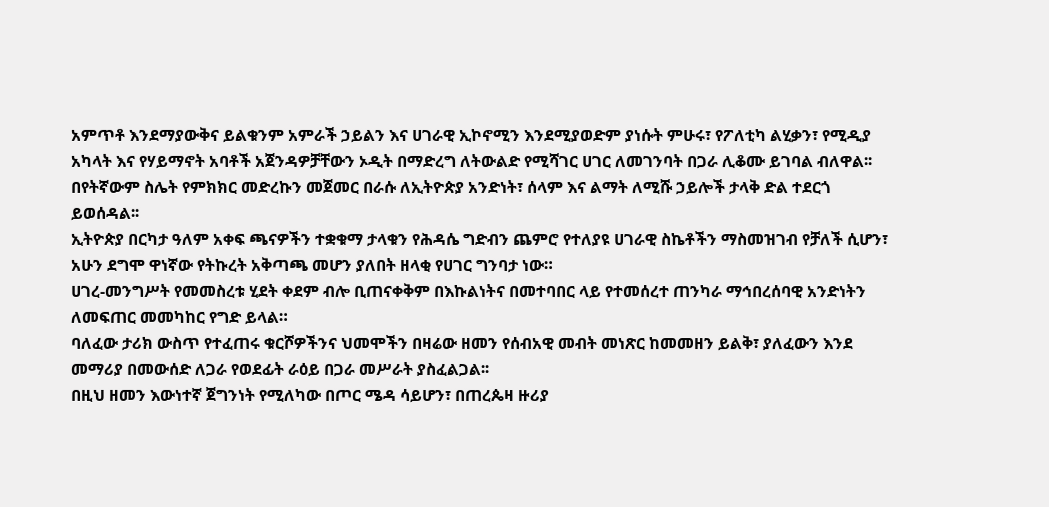አምጥቶ እንደማያውቅና ይልቁንም አምራች ኃይልን እና ሀገራዊ ኢኮኖሚን እንደሚያወድም ያነሱት ምሁሩ፣ የፖለቲካ ልሂቃን፣ የሚዲያ አካላት እና የሃይማኖት አባቶች አጀንዳዎቻቸውን ኦዲት በማድረግ ለትውልድ የሚሻገር ሀገር ለመገንባት በጋራ ሊቆሙ ይገባል ብለዋል፡፡
በየትኛውም ስሌት የምክክር መድረኩን መጀመር በራሱ ለኢትዮጵያ አንድነት፣ ሰላም እና ልማት ለሚሹ ኃይሎች ታላቅ ድል ተደርጎ ይወሰዳል፡፡
ኢትዮጵያ በርካታ ዓለም አቀፍ ጫናዎችን ተቋቁማ ታላቁን የሕዳሴ ግድብን ጨምሮ የተለያዩ ሀገራዊ ስኬቶችን ማስመዝገብ የቻለች ሲሆን፣ አሁን ደግሞ ዋነኛው የትኩረት አቅጣጫ መሆን ያለበት ዘላቂ የሀገር ግንባታ ነው።
ሀገረ-መንግሥት የመመስረቱ ሂደት ቀደም ብሎ ቢጠናቀቅም በእኩልነትና በመተባበር ላይ የተመሰረተ ጠንካራ ማኅበረሰባዊ አንድነትን ለመፍጠር መመካከር የግድ ይላል።
ባለፈው ታሪክ ውስጥ የተፈጠሩ ቁርሾዎችንና ህመሞችን በዛሬው ዘመን የሰብአዊ መብት መነጽር ከመመዘን ይልቅ፣ ያለፈውን እንደ መማሪያ በመውሰድ ለጋራ የወደፊት ራዕይ በጋራ መሥራት ያስፈልጋል፡፡
በዚህ ዘመን እውነተኛ ጀግንነት የሚለካው በጦር ሜዳ ሳይሆን፣ በጠረጴዛ ዙሪያ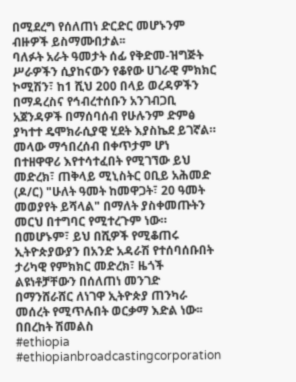በሚደረግ የሰለጠነ ድርድር መሆኑንም ብዙዎች ይስማሙበታል፡፡
ባለፉት አራት ዓመታት ሰፊ የቅድመ-ዝግጅት ሥራዎችን ሲያከናውን የቆየው ሀገራዊ ምክክር ኮሚሽን፣ ከ1 ሺህ 200 በላይ ወረዳዎችን በማዳረስና የኅብረተሰቡን አንገብጋቢ አጀንዳዎች በማሰባሰብ የሁሉንም ድምፅ ያካተተ ዴሞክራሲያዊ ሂደት እያስኬደ ይገኛል።
መላው ማኅበረሰብ በቀጥታም ሆነ በተዘዋዋሪ እየተሳተፈበት የሚገኘው ይህ መድረክ፣ ጠቅላይ ሚኒስትር ዐቢይ አሕመድ (ዶ/ር) "ሁለት ዓመት ከመዋጋት፣ 20 ዓመት መወያየት ይሻላል" በማለት ያስቀመጡትን መርህ በተግባር የሚተረጉም ነው።
በመሆኑም፣ ይህ በሺዎች የሚቆጠሩ ኢትዮጵያውያን በአንድ አዳራሽ የተሰባሰቡበት ታሪካዊ የምክክር መድረክ፣ ዜጎች ልዩነቶቻቸውን በሰለጠነ መንገድ በማንሸራሸር ለነገዋ ኢትዮጵያ ጠንካራ መሰረት የሚጥሉበት ወርቃማ እድል ነው፡፡
በበረከት ሽመልስ
#ethiopia #ethiopianbroadcastingcorporation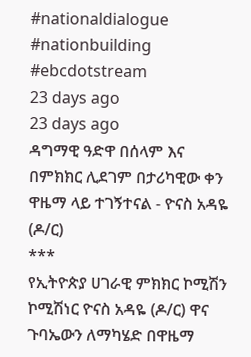#nationaldialogue #nationbuilding #ebcdotstream
23 days ago
23 days ago
ዳግማዊ ዓድዋ በሰላም እና በምክክር ሊደገም በታሪካዊው ቀን ዋዜማ ላይ ተገኝተናል - ዮናስ አዳዬ (ዶ/ር)
***
የኢትዮጵያ ሀገራዊ ምክክር ኮሚሽን ኮሚሽነር ዮናስ አዳዬ (ዶ/ር) ዋና ጉባኤውን ለማካሄድ በዋዜማ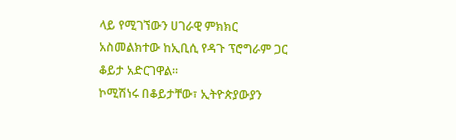ላይ የሚገኘውን ሀገራዊ ምክክር አስመልክተው ከኢቢሲ የዳጉ ፕሮግራም ጋር ቆይታ አድርገዋል።
ኮሚሽነሩ በቆይታቸው፣ ኢትዮጵያውያን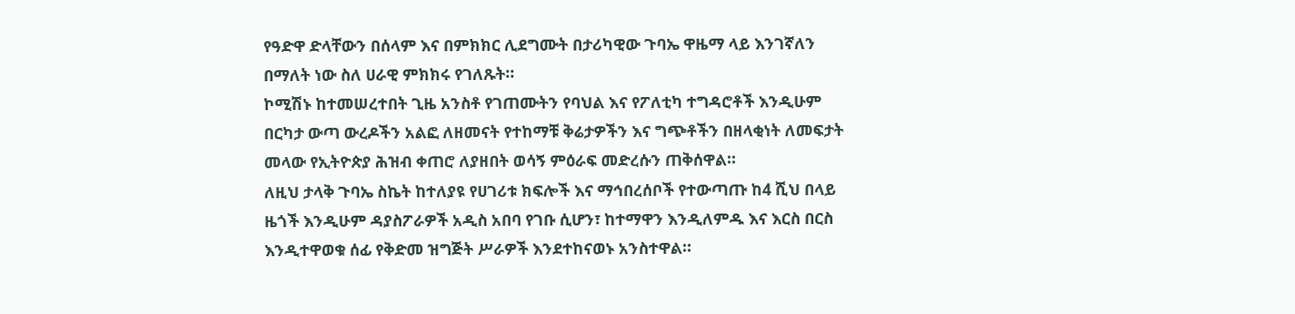የዓድዋ ድላቸውን በሰላም እና በምክክር ሊደግሙት በታሪካዊው ጉባኤ ዋዜማ ላይ እንገኛለን በማለት ነው ስለ ሀራዊ ምክክሩ የገለጹት።
ኮሚሽኑ ከተመሠረተበት ጊዜ አንስቶ የገጠሙትን የባህል እና የፖለቲካ ተግዳሮቶች እንዲሁም በርካታ ውጣ ውረዶችን አልፎ ለዘመናት የተከማቹ ቅሬታዎችን እና ግጭቶችን በዘላቂነት ለመፍታት መላው የኢትዮጵያ ሕዝብ ቀጠሮ ለያዘበት ወሳኝ ምዕራፍ መድረሱን ጠቅሰዋል።
ለዚህ ታላቅ ጉባኤ ስኬት ከተለያዩ የሀገሪቱ ክፍሎች እና ማኅበረሰቦች የተውጣጡ ከ4 ሺህ በላይ ዜጎች እንዲሁም ዳያስፖራዎች አዲስ አበባ የገቡ ሲሆን፣ ከተማዋን እንዲለምዱ እና እርስ በርስ እንዲተዋወቁ ሰፊ የቅድመ ዝግጅት ሥራዎች እንደተከናወኑ አንስተዋል።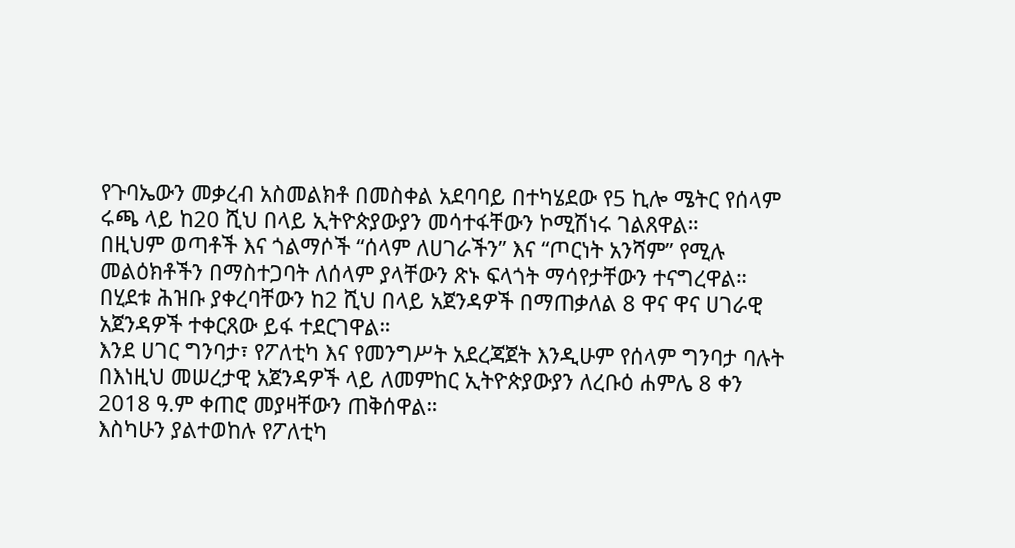የጉባኤውን መቃረብ አስመልክቶ በመስቀል አደባባይ በተካሄደው የ5 ኪሎ ሜትር የሰላም ሩጫ ላይ ከ20 ሺህ በላይ ኢትዮጵያውያን መሳተፋቸውን ኮሚሽነሩ ገልጸዋል።
በዚህም ወጣቶች እና ጎልማሶች “ሰላም ለሀገራችን” እና “ጦርነት አንሻም” የሚሉ መልዕክቶችን በማስተጋባት ለሰላም ያላቸውን ጽኑ ፍላጎት ማሳየታቸውን ተናግረዋል።
በሂደቱ ሕዝቡ ያቀረባቸውን ከ2 ሺህ በላይ አጀንዳዎች በማጠቃለል 8 ዋና ዋና ሀገራዊ አጀንዳዎች ተቀርጸው ይፋ ተደርገዋል።
እንደ ሀገር ግንባታ፣ የፖለቲካ እና የመንግሥት አደረጃጀት እንዲሁም የሰላም ግንባታ ባሉት በእነዚህ መሠረታዊ አጀንዳዎች ላይ ለመምከር ኢትዮጵያውያን ለረቡዕ ሐምሌ 8 ቀን 2018 ዓ.ም ቀጠሮ መያዛቸውን ጠቅሰዋል።
እስካሁን ያልተወከሉ የፖለቲካ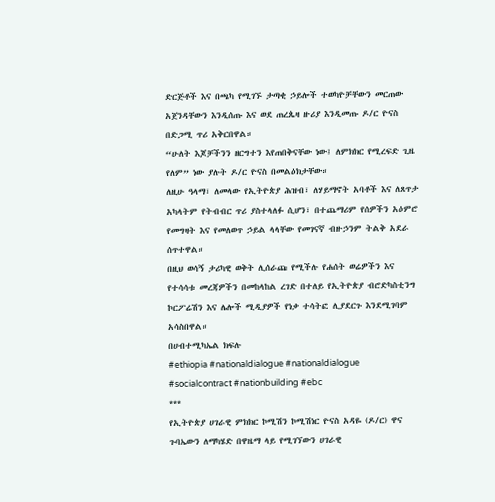ድርጅቶች እና በጫካ የሚገኙ ታጣቂ ኃይሎች ተወካዮቻቸውን መርጠው አጀንዳቸውን እንዲሰጡ እና ወደ ጠረጴዛ ዙሪያ እንዲመጡ ዶ/ር ዮናስ በድጋሚ ጥሪ አቅርበዋል።
“ሁለት እጆቻችንን ዘርግተን እየጠበቅናቸው ነው፤ ለምክክር የሚረፍድ ጊዜ የለም” ነው ያሉት ዶ/ር ዮናስ በመልዕክታቸው።
ለዚሁ ዓላማ፣ ለመላው የኢትዮጵያ ሕዝብ፣ ለሃይማኖት አባቶች እና ለጸጥታ አካላትም የትብብር ጥሪ ያስተላለፉ ሲሆን፣ በተጨማሪም የሰዎችን አዕምሮ የመግዛት እና የመለወጥ ኃይል ላላቸው የመገናኛ ብዙኃንም ትልቅ አደራ ሰጥተዋል።
በዚህ ወሳኝ ታሪካዊ ወቅት ሊሰራጩ የሚችሉ የሐሰት ወሬዎችን እና የተሳሳቱ መረጃዎችን በመከላከል ረገድ በተለይ የኢትዮጵያ ብሮድካስቲንግ ኮርፖሬሽን እና ሌሎች ሚዲያዎች የነቃ ተሳትፎ ሊያደርጉ እንደሚገባም አሳስበዋል።
በሀብተሚካኤል ክፍሉ
#ethiopia #nationaldialogue #nationaldialogue #socialcontract #nationbuilding #ebc
***
የኢትዮጵያ ሀገራዊ ምክክር ኮሚሽን ኮሚሽነር ዮናስ አዳዬ (ዶ/ር) ዋና ጉባኤውን ለማካሄድ በዋዜማ ላይ የሚገኘውን ሀገራዊ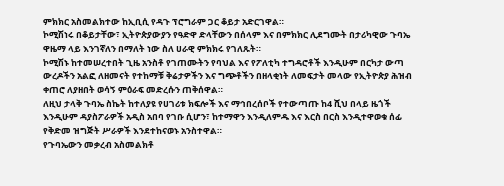ምክክር አስመልክተው ከኢቢሲ የዳጉ ፕሮግራም ጋር ቆይታ አድርገዋል።
ኮሚሽነሩ በቆይታቸው፣ ኢትዮጵያውያን የዓድዋ ድላቸውን በሰላም እና በምክክር ሊደግሙት በታሪካዊው ጉባኤ ዋዜማ ላይ እንገኛለን በማለት ነው ስለ ሀራዊ ምክክሩ የገለጹት።
ኮሚሽኑ ከተመሠረተበት ጊዜ አንስቶ የገጠሙትን የባህል እና የፖለቲካ ተግዳሮቶች እንዲሁም በርካታ ውጣ ውረዶችን አልፎ ለዘመናት የተከማቹ ቅሬታዎችን እና ግጭቶችን በዘላቂነት ለመፍታት መላው የኢትዮጵያ ሕዝብ ቀጠሮ ለያዘበት ወሳኝ ምዕራፍ መድረሱን ጠቅሰዋል።
ለዚህ ታላቅ ጉባኤ ስኬት ከተለያዩ የሀገሪቱ ክፍሎች እና ማኅበረሰቦች የተውጣጡ ከ4 ሺህ በላይ ዜጎች እንዲሁም ዳያስፖራዎች አዲስ አበባ የገቡ ሲሆን፣ ከተማዋን እንዲለምዱ እና እርስ በርስ እንዲተዋወቁ ሰፊ የቅድመ ዝግጅት ሥራዎች እንደተከናወኑ አንስተዋል።
የጉባኤውን መቃረብ አስመልክቶ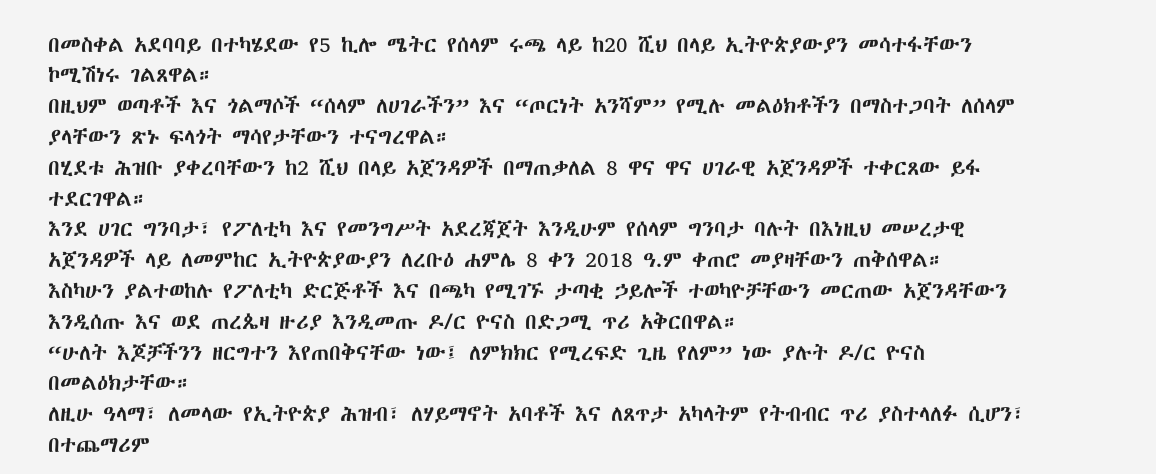በመስቀል አደባባይ በተካሄደው የ5 ኪሎ ሜትር የሰላም ሩጫ ላይ ከ20 ሺህ በላይ ኢትዮጵያውያን መሳተፋቸውን ኮሚሽነሩ ገልጸዋል።
በዚህም ወጣቶች እና ጎልማሶች “ሰላም ለሀገራችን” እና “ጦርነት አንሻም” የሚሉ መልዕክቶችን በማስተጋባት ለሰላም ያላቸውን ጽኑ ፍላጎት ማሳየታቸውን ተናግረዋል።
በሂደቱ ሕዝቡ ያቀረባቸውን ከ2 ሺህ በላይ አጀንዳዎች በማጠቃለል 8 ዋና ዋና ሀገራዊ አጀንዳዎች ተቀርጸው ይፋ ተደርገዋል።
እንደ ሀገር ግንባታ፣ የፖለቲካ እና የመንግሥት አደረጃጀት እንዲሁም የሰላም ግንባታ ባሉት በእነዚህ መሠረታዊ አጀንዳዎች ላይ ለመምከር ኢትዮጵያውያን ለረቡዕ ሐምሌ 8 ቀን 2018 ዓ.ም ቀጠሮ መያዛቸውን ጠቅሰዋል።
እስካሁን ያልተወከሉ የፖለቲካ ድርጅቶች እና በጫካ የሚገኙ ታጣቂ ኃይሎች ተወካዮቻቸውን መርጠው አጀንዳቸውን እንዲሰጡ እና ወደ ጠረጴዛ ዙሪያ እንዲመጡ ዶ/ር ዮናስ በድጋሚ ጥሪ አቅርበዋል።
“ሁለት እጆቻችንን ዘርግተን እየጠበቅናቸው ነው፤ ለምክክር የሚረፍድ ጊዜ የለም” ነው ያሉት ዶ/ር ዮናስ በመልዕክታቸው።
ለዚሁ ዓላማ፣ ለመላው የኢትዮጵያ ሕዝብ፣ ለሃይማኖት አባቶች እና ለጸጥታ አካላትም የትብብር ጥሪ ያስተላለፉ ሲሆን፣ በተጨማሪም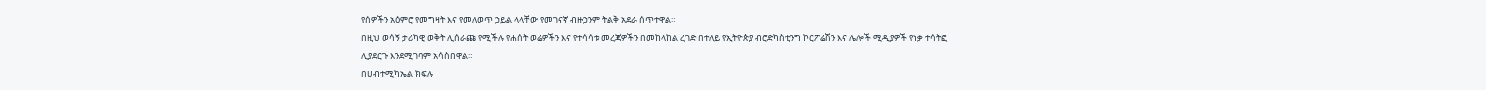የሰዎችን አዕምሮ የመግዛት እና የመለወጥ ኃይል ላላቸው የመገናኛ ብዙኃንም ትልቅ አደራ ሰጥተዋል።
በዚህ ወሳኝ ታሪካዊ ወቅት ሊሰራጩ የሚችሉ የሐሰት ወሬዎችን እና የተሳሳቱ መረጃዎችን በመከላከል ረገድ በተለይ የኢትዮጵያ ብሮድካስቲንግ ኮርፖሬሽን እና ሌሎች ሚዲያዎች የነቃ ተሳትፎ ሊያደርጉ እንደሚገባም አሳስበዋል።
በሀብተሚካኤል ክፍሉ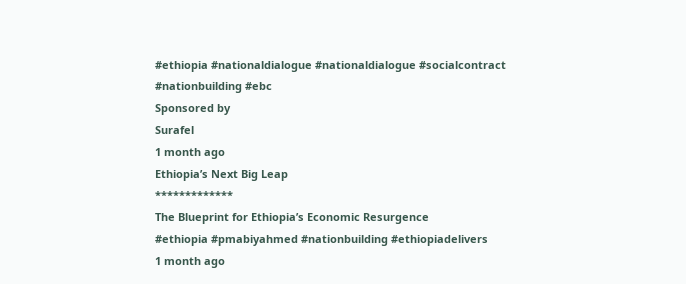#ethiopia #nationaldialogue #nationaldialogue #socialcontract #nationbuilding #ebc
Sponsored by
Surafel
1 month ago
Ethiopia’s Next Big Leap
*************
The Blueprint for Ethiopia’s Economic Resurgence
#ethiopia #pmabiyahmed #nationbuilding #ethiopiadelivers
1 month ago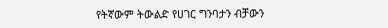የትኛውም ትውልድ የሀገር ግንባታን ብቻውን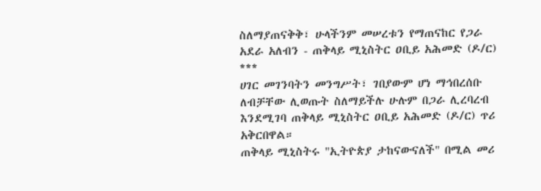ስለማያጠናቅቅ፣ ሁላችንም መሠረቱን የማጠናከር የጋራ አደራ አለብን - ጠቅላይ ሚኒስትር ዐቢይ አሕመድ (ዶ/ር)
***
ሀገር መገንባትን መንግሥት፣ ገበያውም ሆነ ማኅበረሰቡ ለብቻቸው ሊወጡት ስለማይችሉ ሁሉም በጋራ ሊረባረብ እንደሚገባ ጠቅላይ ሚኒስትር ዐቢይ አሕመድ (ዶ/ር) ጥሪ አቅርበዋል።
ጠቅላይ ሚኒስትሩ "ኢትዮጵያ ታከናውናለች" በሚል መሪ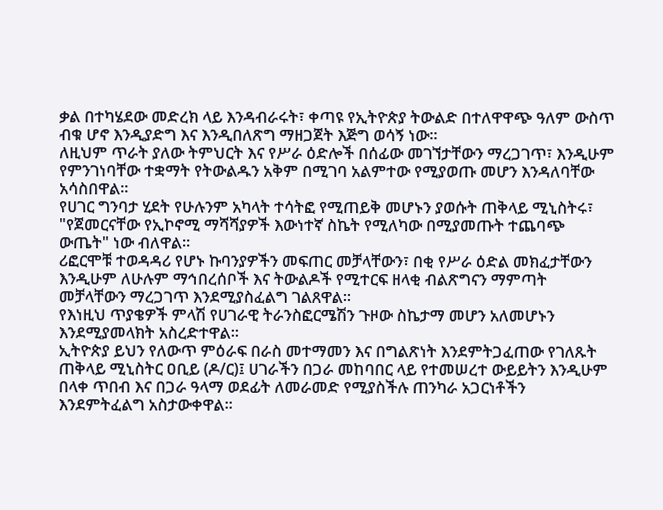ቃል በተካሄደው መድረክ ላይ እንዳብራሩት፣ ቀጣዩ የኢትዮጵያ ትውልድ በተለዋዋጭ ዓለም ውስጥ ብቁ ሆኖ እንዲያድግ እና እንዲበለጽግ ማዘጋጀት እጅግ ወሳኝ ነው።
ለዚህም ጥራት ያለው ትምህርት እና የሥራ ዕድሎች በሰፊው መገኘታቸውን ማረጋገጥ፣ እንዲሁም የምንገነባቸው ተቋማት የትውልዱን አቅም በሚገባ አልምተው የሚያወጡ መሆን እንዳለባቸው አሳስበዋል።
የሀገር ግንባታ ሂደት የሁሉንም አካላት ተሳትፎ የሚጠይቅ መሆኑን ያወሱት ጠቅላይ ሚኒስትሩ፣ "የጀመርናቸው የኢኮኖሚ ማሻሻያዎች እውነተኛ ስኬት የሚለካው በሚያመጡት ተጨባጭ ውጤት" ነው ብለዋል።
ሪፎርሞቹ ተወዳዳሪ የሆኑ ኩባንያዎችን መፍጠር መቻላቸውን፣ በቂ የሥራ ዕድል መክፈታቸውን እንዲሁም ለሁሉም ማኅበረሰቦች እና ትውልዶች የሚተርፍ ዘላቂ ብልጽግናን ማምጣት መቻላቸውን ማረጋገጥ እንደሚያስፈልግ ገልጸዋል።
የእነዚህ ጥያቄዎች ምላሽ የሀገራዊ ትራንስፎርሜሽን ጉዞው ስኬታማ መሆን አለመሆኑን እንደሚያመላክት አስረድተዋል።
ኢትዮጵያ ይህን የለውጥ ምዕራፍ በራስ መተማመን እና በግልጽነት እንደምትጋፈጠው የገለጹት ጠቅላይ ሚኒስትር ዐቢይ (ዶ/ር)፤ ሀገራችን በጋራ መከባበር ላይ የተመሠረተ ውይይትን እንዲሁም በላቀ ጥበብ እና በጋራ ዓላማ ወደፊት ለመራመድ የሚያስችሉ ጠንካራ አጋርነቶችን እንደምትፈልግ አስታውቀዋል።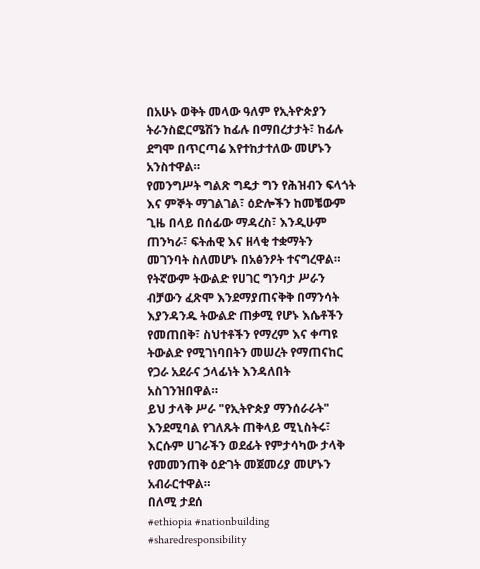በአሁኑ ወቅት መላው ዓለም የኢትዮጵያን ትራንስፎርሜሽን ከፊሉ በማበረታታት፣ ከፊሉ ደግሞ በጥርጣሬ እየተከታተለው መሆኑን አንስተዋል።
የመንግሥት ግልጽ ግዴታ ግን የሕዝብን ፍላጎት እና ምኞት ማገልገል፣ ዕድሎችን ከመቼውም ጊዜ በላይ በሰፊው ማዳረስ፣ እንዲሁም ጠንካራ፣ ፍትሐዊ እና ዘላቂ ተቋማትን መገንባት ስለመሆኑ በአፅንዖት ተናግረዋል።
የትኛውም ትውልድ የሀገር ግንባታ ሥራን ብቻውን ፈጽሞ እንደማያጠናቅቅ በማንሳት እያንዳንዱ ትውልድ ጠቃሚ የሆኑ እሴቶችን የመጠበቅ፣ ስህተቶችን የማረም እና ቀጣዩ ትውልድ የሚገነባበትን መሠረት የማጠናከር የጋራ አደራና ኃላፊነት እንዳለበት አስገንዝበዋል።
ይህ ታላቅ ሥራ "የኢትዮጵያ ማንሰራራት" እንደሚባል የገለጹት ጠቅላይ ሚኒስትሩ፣ እርሱም ሀገራችን ወደፊት የምታሳካው ታላቅ የመመንጠቅ ዕድገት መጀመሪያ መሆኑን አብራርተዋል።
በለሚ ታደሰ
#ethiopia #nationbuilding #sharedresponsibility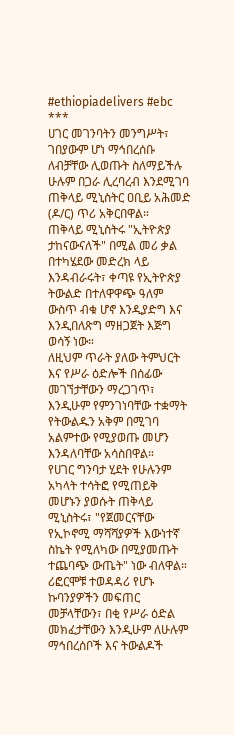#ethiopiadelivers #ebc
***
ሀገር መገንባትን መንግሥት፣ ገበያውም ሆነ ማኅበረሰቡ ለብቻቸው ሊወጡት ስለማይችሉ ሁሉም በጋራ ሊረባረብ እንደሚገባ ጠቅላይ ሚኒስትር ዐቢይ አሕመድ (ዶ/ር) ጥሪ አቅርበዋል።
ጠቅላይ ሚኒስትሩ "ኢትዮጵያ ታከናውናለች" በሚል መሪ ቃል በተካሄደው መድረክ ላይ እንዳብራሩት፣ ቀጣዩ የኢትዮጵያ ትውልድ በተለዋዋጭ ዓለም ውስጥ ብቁ ሆኖ እንዲያድግ እና እንዲበለጽግ ማዘጋጀት እጅግ ወሳኝ ነው።
ለዚህም ጥራት ያለው ትምህርት እና የሥራ ዕድሎች በሰፊው መገኘታቸውን ማረጋገጥ፣ እንዲሁም የምንገነባቸው ተቋማት የትውልዱን አቅም በሚገባ አልምተው የሚያወጡ መሆን እንዳለባቸው አሳስበዋል።
የሀገር ግንባታ ሂደት የሁሉንም አካላት ተሳትፎ የሚጠይቅ መሆኑን ያወሱት ጠቅላይ ሚኒስትሩ፣ "የጀመርናቸው የኢኮኖሚ ማሻሻያዎች እውነተኛ ስኬት የሚለካው በሚያመጡት ተጨባጭ ውጤት" ነው ብለዋል።
ሪፎርሞቹ ተወዳዳሪ የሆኑ ኩባንያዎችን መፍጠር መቻላቸውን፣ በቂ የሥራ ዕድል መክፈታቸውን እንዲሁም ለሁሉም ማኅበረሰቦች እና ትውልዶች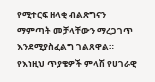የሚተርፍ ዘላቂ ብልጽግናን ማምጣት መቻላቸውን ማረጋገጥ እንደሚያስፈልግ ገልጸዋል።
የእነዚህ ጥያቄዎች ምላሽ የሀገራዊ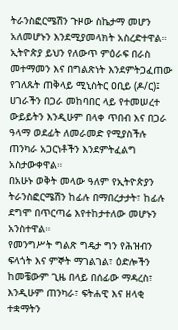ትራንስፎርሜሽን ጉዞው ስኬታማ መሆን አለመሆኑን እንደሚያመላክት አስረድተዋል።
ኢትዮጵያ ይህን የለውጥ ምዕራፍ በራስ መተማመን እና በግልጽነት እንደምትጋፈጠው የገለጹት ጠቅላይ ሚኒስትር ዐቢይ (ዶ/ር)፤ ሀገራችን በጋራ መከባበር ላይ የተመሠረተ ውይይትን እንዲሁም በላቀ ጥበብ እና በጋራ ዓላማ ወደፊት ለመራመድ የሚያስችሉ ጠንካራ አጋርነቶችን እንደምትፈልግ አስታውቀዋል።
በአሁኑ ወቅት መላው ዓለም የኢትዮጵያን ትራንስፎርሜሽን ከፊሉ በማበረታታት፣ ከፊሉ ደግሞ በጥርጣሬ እየተከታተለው መሆኑን አንስተዋል።
የመንግሥት ግልጽ ግዴታ ግን የሕዝብን ፍላጎት እና ምኞት ማገልገል፣ ዕድሎችን ከመቼውም ጊዜ በላይ በሰፊው ማዳረስ፣ እንዲሁም ጠንካራ፣ ፍትሐዊ እና ዘላቂ ተቋማትን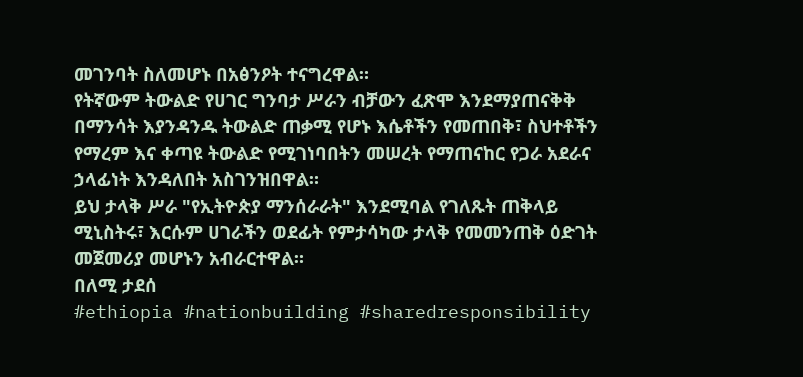መገንባት ስለመሆኑ በአፅንዖት ተናግረዋል።
የትኛውም ትውልድ የሀገር ግንባታ ሥራን ብቻውን ፈጽሞ እንደማያጠናቅቅ በማንሳት እያንዳንዱ ትውልድ ጠቃሚ የሆኑ እሴቶችን የመጠበቅ፣ ስህተቶችን የማረም እና ቀጣዩ ትውልድ የሚገነባበትን መሠረት የማጠናከር የጋራ አደራና ኃላፊነት እንዳለበት አስገንዝበዋል።
ይህ ታላቅ ሥራ "የኢትዮጵያ ማንሰራራት" እንደሚባል የገለጹት ጠቅላይ ሚኒስትሩ፣ እርሱም ሀገራችን ወደፊት የምታሳካው ታላቅ የመመንጠቅ ዕድገት መጀመሪያ መሆኑን አብራርተዋል።
በለሚ ታደሰ
#ethiopia #nationbuilding #sharedresponsibility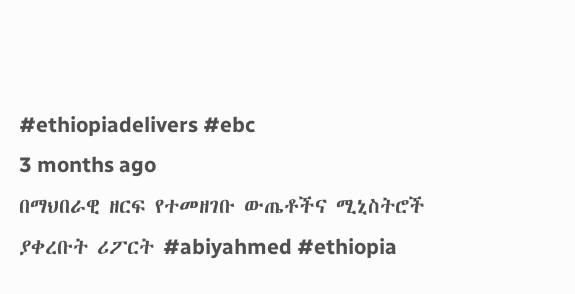#ethiopiadelivers #ebc
3 months ago
በማህበራዊ ዘርፍ የተመዘገቡ ውጤቶችና ሚኒስትሮች ያቀረቡት ሪፖርት #abiyahmed #ethiopia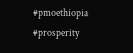#pmoethiopia #prosperity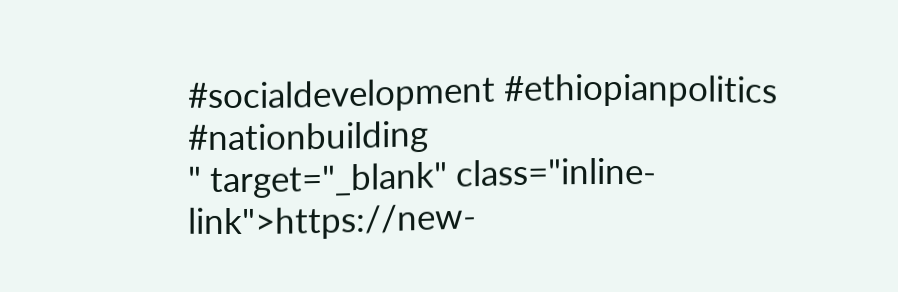#socialdevelopment #ethiopianpolitics #nationbuilding
" target="_blank" class="inline-link">https://new-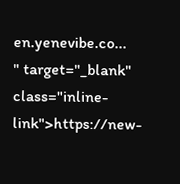en.yenevibe.co...
" target="_blank" class="inline-link">https://new-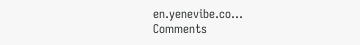en.yenevibe.co...
Comments